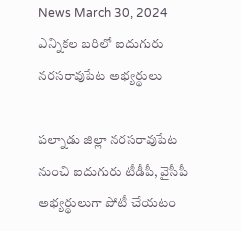News March 30, 2024
ఎన్నికల బరిలో ఐదుగురు నరసరావుపేట అభ్యర్థులు

పల్నాడు జిల్లా నరసరావుపేట నుంచి ఐదుగురు టీడీపీ, వైసీపీ అభ్యర్థులుగా పోటీ చేయటం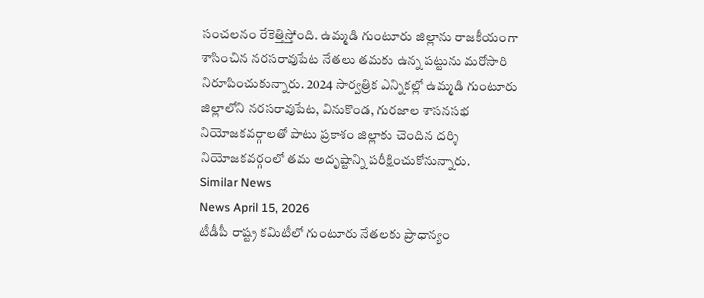సంచలనం రేకెత్తిస్తోంది. ఉమ్మడి గుంటూరు జిల్లాను రాజకీయంగా శాసించిన నరసరావుపేట నేతలు తమకు ఉన్న పట్టును మరోసారి నిరూపించుకున్నారు. 2024 సార్వత్రిక ఎన్నికల్లో ఉమ్మడి గుంటూరు జిల్లాలోని నరసరావుపేట, వినుకొండ, గురజాల శాసనసభ నియోజకవర్గాలతో పాటు ప్రకాశం జిల్లాకు చెందిన దర్శి నియోజకవర్గంలో తమ అదృష్టాన్ని పరీక్షించుకోనున్నారు.
Similar News
News April 15, 2026
టీడీపీ రాష్ట్ర కమిటీలో గుంటూరు నేతలకు ప్రాధాన్యం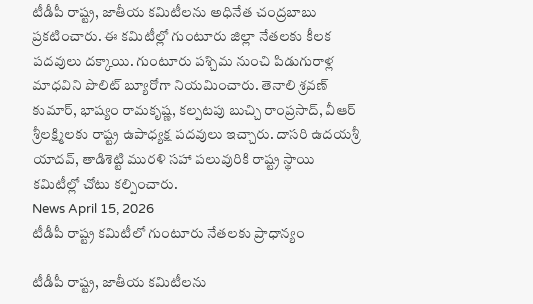టీడీపీ రాష్ట్ర, జాతీయ కమిటీలను అధినేత చంద్రబాబు ప్రకటించారు. ఈ కమిటీల్లో గుంటూరు జిల్లా నేతలకు కీలక పదవులు దక్కాయి. గుంటూరు పశ్చిమ నుంచి పిడుగురాళ్ల మాధవిని పొలిట్ బ్యూరోగా నియమించారు. తెనాలి శ్రవణ్ కుమార్, భాష్యం రామకృష్ణ, కల్పటపు బుచ్చి రాంప్రసాద్, వీఆర్ శ్రీలక్ష్మిలకు రాష్ట్ర ఉపాధ్యక్ష పదవులు ఇచ్చారు. దాసరి ఉదయశ్రీ యాదవ్, తాడిశెట్టి మురళి సహా పలువురికి రాష్ట్ర స్థాయి కమిటీల్లో చోటు కల్పించారు.
News April 15, 2026
టీడీపీ రాష్ట్ర కమిటీలో గుంటూరు నేతలకు ప్రాధాన్యం

టీడీపీ రాష్ట్ర, జాతీయ కమిటీలను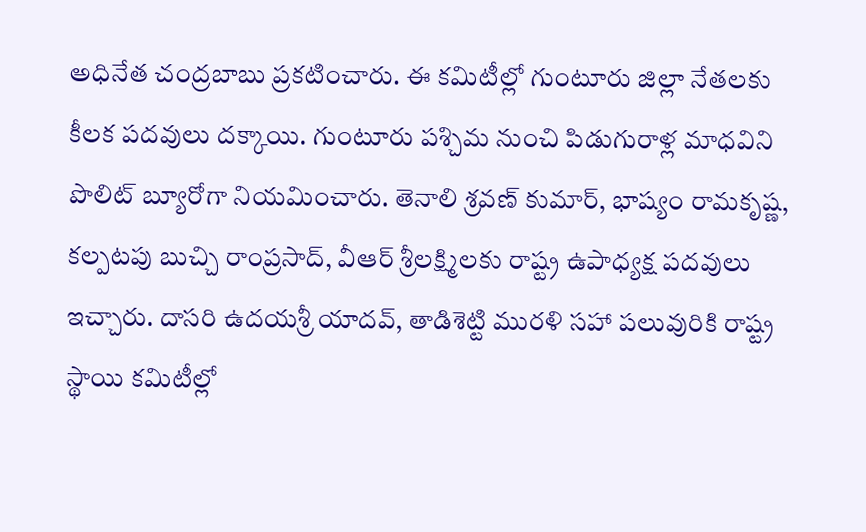అధినేత చంద్రబాబు ప్రకటించారు. ఈ కమిటీల్లో గుంటూరు జిల్లా నేతలకు కీలక పదవులు దక్కాయి. గుంటూరు పశ్చిమ నుంచి పిడుగురాళ్ల మాధవిని పొలిట్ బ్యూరోగా నియమించారు. తెనాలి శ్రవణ్ కుమార్, భాష్యం రామకృష్ణ, కల్పటపు బుచ్చి రాంప్రసాద్, వీఆర్ శ్రీలక్ష్మిలకు రాష్ట్ర ఉపాధ్యక్ష పదవులు ఇచ్చారు. దాసరి ఉదయశ్రీ యాదవ్, తాడిశెట్టి మురళి సహా పలువురికి రాష్ట్ర స్థాయి కమిటీల్లో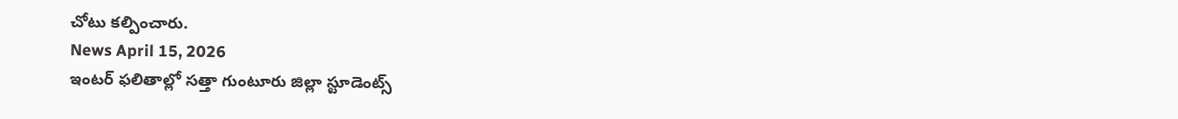చోటు కల్పించారు.
News April 15, 2026
ఇంటర్ ఫలితాల్లో సత్తా గుంటూరు జిల్లా స్టూడెంట్స్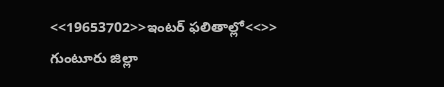<<19653702>>ఇంటర్ ఫలితాల్లో<<>> గుంటూరు జిల్లా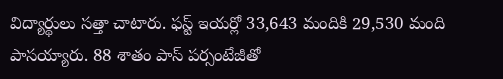విద్యార్థులు సత్తా చాటారు. ఫస్ట్ ఇయర్లో 33,643 మందికి 29,530 మంది పాసయ్యారు. 88 శాతం పాస్ పర్సంటేజీతో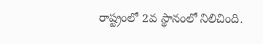రాష్ట్రంలో 2వ స్థానంలో నిలిచింది.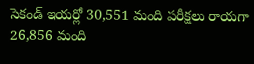సెకండ్ ఇయర్లో 30,551 మంది పరీక్షలు రాయగా 26,856 మంది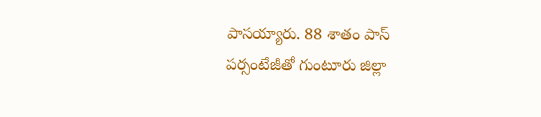పాసయ్యారు. 88 శాతం పాస్ పర్సంటేజీతో గుంటూరు జిల్లా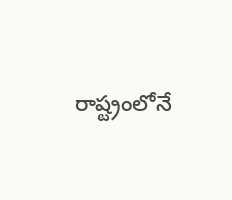రాష్ట్రంలోనే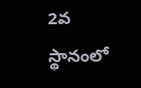2వ స్థానంలో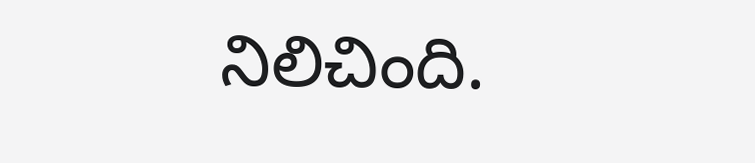నిలిచింది.